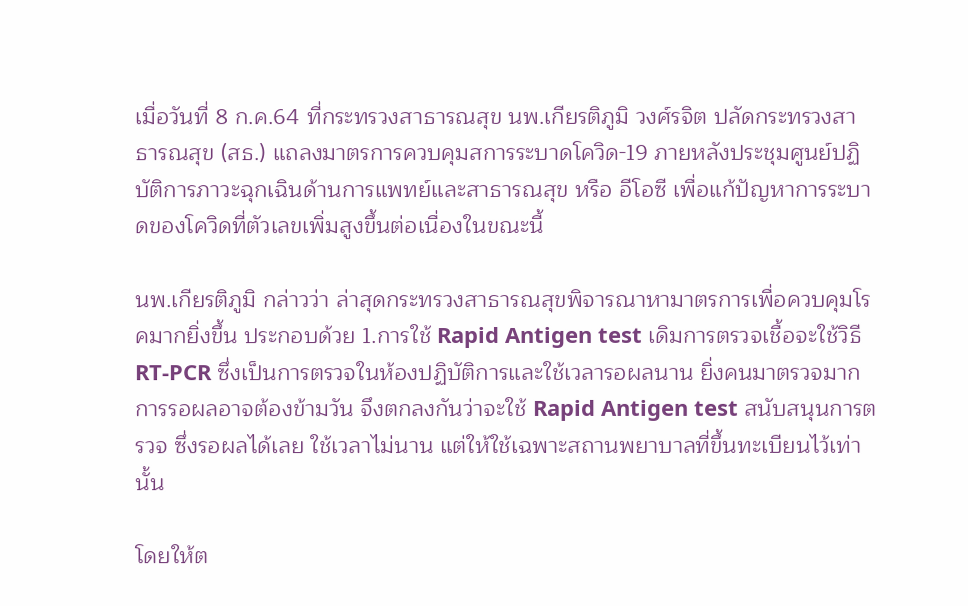เมื่อวันที่ 8 ก.ค.64 ที่กระทรวงสาธารณสุข นพ.เกียรติภูมิ วงศ์รจิต ปลัดกระทรวงสาธารณสุข (สธ.) แถลงมาตรการควบคุมสการระบาดโควิด-19 ภายหลังประชุมศูนย์ปฏิบัติการภาวะฉุกเฉินด้านการแพทย์และสาธารณสุข หรือ อีโอซี เพื่อแก้ปัญหาการระบาดของโควิดที่ตัวเลขเพิ่มสูงขึ้นต่อเนื่องในขณะนี้

นพ.เกียรติภูมิ กล่าวว่า ล่าสุดกระทรวงสาธารณสุขพิจารณาหามาตรการเพื่อควบคุมโรคมากยิ่งขึ้น ประกอบด้วย 1.การใช้ Rapid Antigen test เดิมการตรวจเชื้อจะใช้วิธี RT-PCR ซึ่งเป็นการตรวจในห้องปฏิบัติการและใช้เวลารอผลนาน ยิ่งคนมาตรวจมากการรอผลอาจต้องข้ามวัน จึงตกลงกันว่าจะใช้ Rapid Antigen test สนับสนุนการตรวจ ซึ่งรอผลได้เลย ใช้เวลาไม่นาน แต่ให้ใช้เฉพาะสถานพยาบาลที่ขึ้นทะเบียนไว้เท่านั้น

โดยให้ต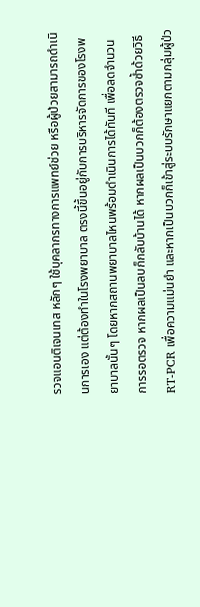รวจแอนติเจนเทส หลักๆ ใช้บุคลากรทางการแพทย์ช่วย หรือผู้ป่วยสามารถดำเนินการเอง แต่ต้องทำในโรงพยาบาล ตรงนี้ขึ้นอยู่กับการบริหารจัดการของโรงพยาบาลนั้นๆ โดยหากสถานพยาบาลไหนพร้อมดำเนินการได้ทันที เพื่อลดจำนวนการรอตรวจ หากผลเป็นลบก็กลับบ้านได้ หากผลเป็นบวกก็ต้องตรวจซ้ำด้วยวิธี RT-PCR เพื่อความแม่นยำ และหากเป็นบวกก็เข้าสู่ระบบรักษาแยกตามกลุ่มผู้ป่ว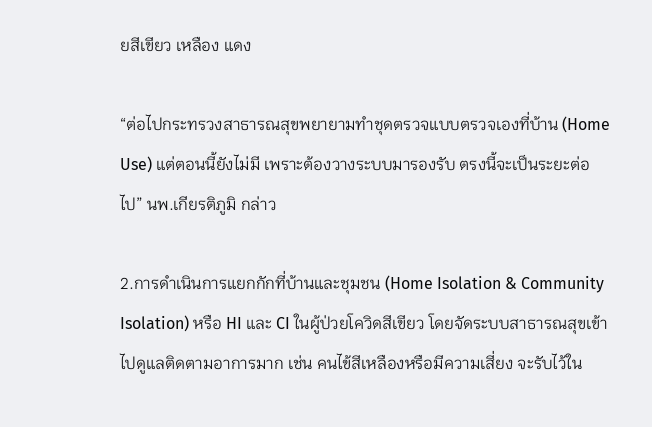ยสีเขียว เหลือง แดง

“ต่อไปกระทรวงสาธารณสุขพยายามทำชุดตรวจแบบตรวจเองที่บ้าน (Home Use) แต่ตอนนี้ยังไม่มี เพราะต้องวางระบบมารองรับ ตรงนี้จะเป็นระยะต่อไป” นพ.เกียรติภูมิ กล่าว

2.การดำเนินการแยกกักที่บ้านและชุมชน (Home Isolation & Community Isolation) หรือ HI และ CI ในผู้ป่วยโควิดสีเขียว โดยจัดระบบสาธารณสุขเข้าไปดูแลติดตามอาการมาก เช่น คนไข้สีเหลืองหรือมีความเสี่ยง จะรับไว้ใน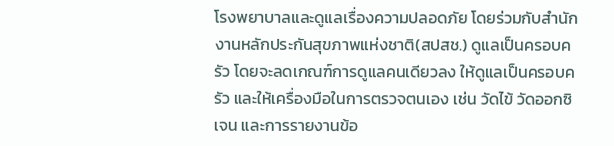โรงพยาบาลและดูแลเรื่องความปลอดภัย โดยร่วมกับสำนักงานหลักประกันสุขภาพแห่งชาติ(สปสช.) ดูแลเป็นครอบครัว โดยจะลดเกณฑ์การดูแลคนเดียวลง ให้ดูแลเป็นครอบครัว และให้เครื่องมือในการตรวจตนเอง เช่น วัดไข้ วัดออกซิเจน และการรายงานข้อ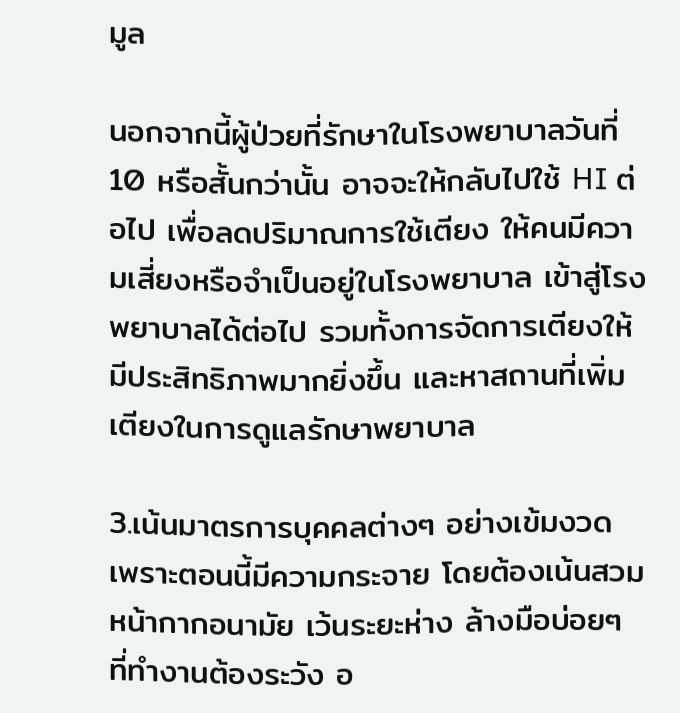มูล

นอกจากนี้ผู้ป่วยที่รักษาในโรงพยาบาลวันที่ 10 หรือสั้นกว่านั้น อาจจะให้กลับไปใช้ HI ต่อไป เพื่อลดปริมาณการใช้เตียง ให้คนมีความเสี่ยงหรือจำเป็นอยู่ในโรงพยาบาล เข้าสู่โรงพยาบาลได้ต่อไป รวมทั้งการจัดการเตียงให้มีประสิทธิภาพมากยิ่งขึ้น และหาสถานที่เพิ่มเตียงในการดูแลรักษาพยาบาล

3.เน้นมาตรการบุคคลต่างๆ อย่างเข้มงวด เพราะตอนนี้มีความกระจาย โดยต้องเน้นสวมหน้ากากอนามัย เว้นระยะห่าง ล้างมือบ่อยๆ ที่ทำงานต้องระวัง อ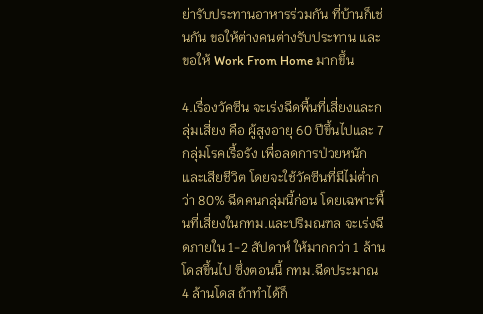ย่ารับประทานอาหารร่วมกัน ที่บ้านก็เช่นกัน ขอให้ต่างคนต่างรับประทาน และขอให้ Work From Home มากขึ้น

4.เรื่องวัคซีน จะเร่งฉีดพื้นที่เสี่ยงและกลุ่มเสี่ยง คือ ผู้สูงอายุ 60 ปีขึ้นไปและ 7 กลุ่มโรคเรื้อรัง เพื่อลดการป่วยหนักและเสียชีวิต โดยจะใช้วัคซีนที่มีไม่ต่ำกว่า 80% ฉีดคนกลุ่มนี้ก่อน โดยเฉพาะพื้นที่เสี่ยงในกทม.และปริมณฑล จะเร่งฉีดภายใน 1-2 สัปดาห์ ให้มากกว่า 1 ล้านโดสขึ้นไป ซึ่งตอนนี้ กทม.ฉีดประมาณ 4 ล้านโดส ถ้าทำได้ก็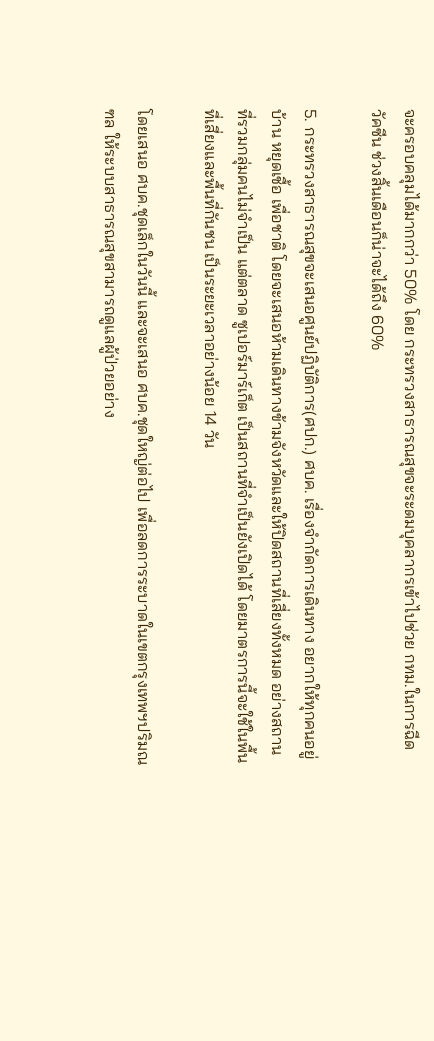จะครอบคลุมได้มากกว่า 50% โดย กระทรวงสาธารณสุขจะระดมบุคลากรเข้าไปช่วย กทม.ในการฉีดวัคซีน ช่วงสิ้นเดือนก็น่าจะได้ถึง 60%

5. กระทรวงสาธารณสุขจะเสนอศูนย์ปฏิบัติการ(ศปก.) ศบค. เรื่องจำกัดการเดินทาง อยากให้ทุกคนอยู่บ้าน หยุดเชื้อ เพื่อชาติ โดยจะเสนอห้ามเดินทางข้ามจังหวัดและให้ปิดสถานที่เสี่ยงทั้งหมด อย่างสถานที่รวมกลุ่มคนไม่จำเป็น แต่ตลาด ซูเปอร์มาร์เก็ต เป็นสถานที่จำเป็นยังเปิดได้ โดยมาตรการนี้จะใช้ในพื้นที่เสี่ยงและพื้นที่กันชน เป็นระยะเวลาอย่างน้อย 14 วัน

โดยเสนอ ศบค.ชุดเล็กในวันนี้ และจะเสนอ ศบค.ชุดใหญ่ต่อไป เพื่อลดการระบาดในเขตกรุงเทพฯปริมณฑล ให้ระบบสาธารณสุขสามารถดูแลผู้ป่วยอย่าง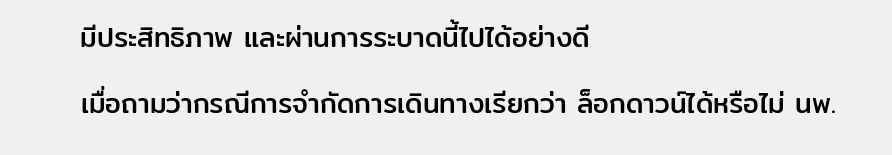มีประสิทธิภาพ และผ่านการระบาดนี้ไปได้อย่างดี

เมื่อถามว่ากรณีการจำกัดการเดินทางเรียกว่า ล็อกดาวน์ได้หรือไม่ นพ.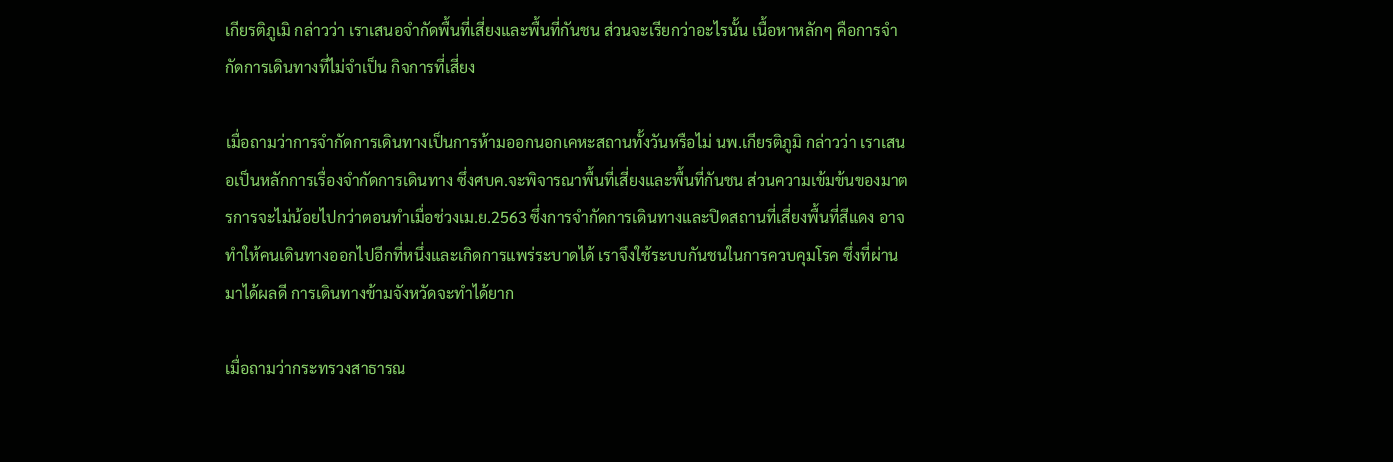เกียรติภูเมิ กล่าวว่า เราเสนอจำกัดพื้นที่เสี่ยงและพื้นที่กันชน ส่วนจะเรียกว่าอะไรนั้น เนื้อหาหลักๆ คือการจำกัดการเดินทางที่ไม่จำเป็น กิจการที่เสี่ยง

เมื่อถามว่าการจำกัดการเดินทางเป็นการห้ามออกนอกเคหะสถานทั้งวันหรือไม่ นพ.เกียรติภูมิ กล่าวว่า เราเสนอเป็นหลักการเรื่องจำกัดการเดินทาง ซึ่งศบค.จะพิจารณาพื้นที่เสี่ยงและพื้นที่กันชน ส่วนความเข้มข้นของมาตรการจะไม่น้อยไปกว่าตอนทำเมื่อช่วงเม.ย.2563 ซึ่งการจำกัดการเดินทางและปิดสถานที่เสี่ยงพื้นที่สีแดง อาจทำให้คนเดินทางออกไปอีกที่หนึ่งและเกิดการแพร่ระบาดได้ เราจึงใช้ระบบกันชนในการควบคุมโรค ซึ่งที่ผ่านมาได้ผลดี การเดินทางข้ามจังหวัดจะทำได้ยาก

เมื่อถามว่ากระทรวงสาธารณ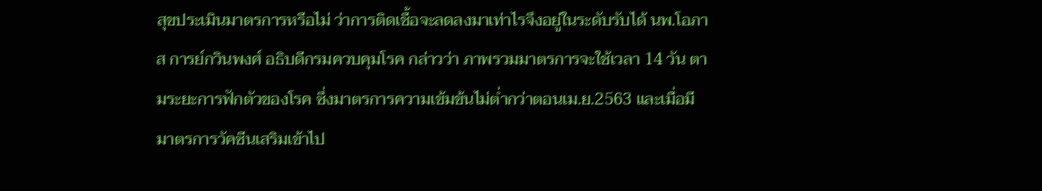สุขประเมินมาตรการหรือไม่ ว่าการติดเชื้อจะลดลงมาเท่าไรจึงอยู่ในระดับรับได้ นพ.โอภาส การย์กวินพงศ์ อธิบดีกรมควบคุมโรค กล่าวว่า ภาพรวมมาตรการจะใช้เวลา 14 วัน ตามระยะการฟักตัวของโรค ซึ่งมาตรการความเข้มข้นไม่ต่ำกว่าตอนเม.ย.2563 และเมื่อมีมาตรการวัคซีนเสริมเข้าไป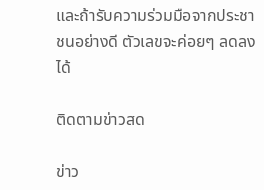และถ้ารับความร่วมมือจากประชาชนอย่างดี ตัวเลขจะค่อยๆ ลดลงได้

ติดตามข่าวสด

ข่าว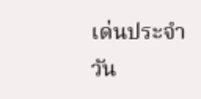เด่นประจำวัน